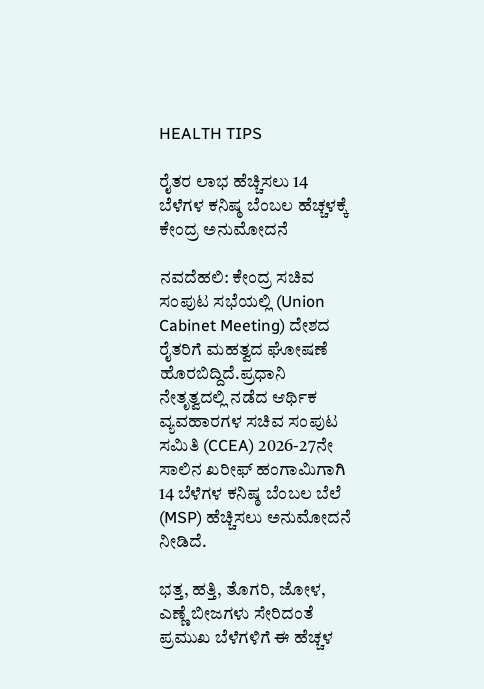HEALTH TIPS

ರೈತರ ಲಾಭ ಹೆಚ್ಚಿಸಲು 14 ಬೆಳೆಗಳ ಕನಿಷ್ಠ ಬೆಂಬಲ ಹೆಚ್ಚಳಕ್ಕೆ ಕೇಂದ್ರ ಅನುಮೋದನೆ

ನವದೆಹಲಿ: ಕೇಂದ್ರ ಸಚಿವ ಸಂಪುಟ ಸಭೆಯಲ್ಲಿ (Union Cabinet Meeting) ದೇಶದ ರೈತರಿಗೆ ಮಹತ್ವದ ಘೋಷಣೆ ಹೊರಬಿದ್ದಿದೆ.ಪ್ರಧಾನಿ ನೇತೃತ್ವದಲ್ಲಿ ನಡೆದ ಆರ್ಥಿಕ ವ್ಯವಹಾರಗಳ ಸಚಿವ ಸಂಪುಟ ಸಮಿತಿ (CCEA) 2026-27ನೇ ಸಾಲಿನ ಖರೀಫ್ ಹಂಗಾಮಿಗಾಗಿ 14 ಬೆಳೆಗಳ ಕನಿಷ್ಠ ಬೆಂಬಲ ಬೆಲೆ (MSP) ಹೆಚ್ಚಿಸಲು ಅನುಮೋದನೆ ನೀಡಿದೆ.

ಭತ್ತ, ಹತ್ತಿ, ತೊಗರಿ, ಜೋಳ, ಎಣ್ಣೆ ಬೀಜಗಳು ಸೇರಿದಂತೆ ಪ್ರಮುಖ ಬೆಳೆಗಳಿಗೆ ಈ ಹೆಚ್ಚಳ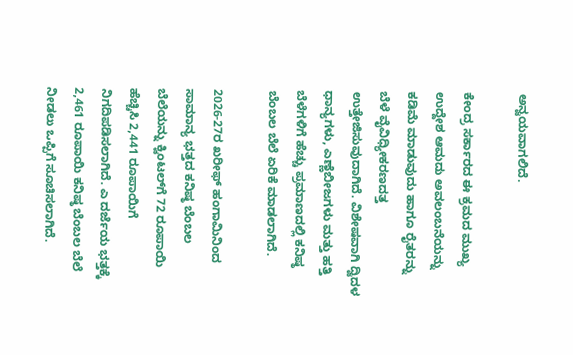ಅನ್ವಯವಾಗಲಿದೆ.

ಕೇಂದ್ರ ಸರ್ಕಾರದ ಈ ಕ್ರಮದ ಮುಖ್ಯ ಉದ್ದೇಶ ಆಮದು ಅವಲಂಬನೆಯನ್ನು ಕಡಿಮೆ ಮಾಡುವುದು ಹಾಗೂ ರೈತರನ್ನು ಬೆಳೆ ವೈವಿಧ್ಯೀಕರಣದತ್ತ ಉತ್ತೇಜಿಸುವುದಾಗಿದೆ. ವಿಶೇಷವಾಗಿ ದ್ವಿದಳ ಧಾನ್ಯಗಳು, ಎಣ್ಣೆಬೀಜಗಳು ಮತ್ತು ಹತ್ತಿ ಬೆಳೆಗಳಿಗೆ ಹೆಚ್ಚು ಪ್ರಮಾಣದಲ್ಲಿ ಕನಿಷ್ಠ ಬೆಂಬಲ ಬೆಲೆ ಏರಿಕೆ ಮಾಡಲಾಗಿದೆ.

2026-27ರ ಖರೀಫ್ ಹಂಗಾಮಿನಿಂದ ಸಾಮಾನ್ಯ ಭತ್ತದ ಕನಿಷ್ಠ ಬೆಂಬಲ ಬೆಲೆಯನ್ನು ಕ್ವಿಂಟಲ್‌ಗೆ 72 ರೂಪಾಯಿ ಹೆಚ್ಚಿಸಿ 2,441 ರೂಪಾಯಿಗೆ ನಿಗದಿಪಡಿಸಲಾಗಿದೆ. ಎ ದರ್ಜೆಯ ಭತ್ತಕ್ಕೆ 2,461 ರೂಪಾಯಿ ಕನಿಷ್ಠ ಬೆಂಬಲ ಬೆಲೆ ನೀಡಲು ಒಪ್ಪಿಗೆ ಸೂಚಿಸಲಾಗಿದೆ.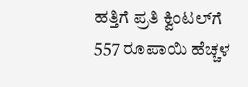ಹತ್ತಿಗೆ ಪ್ರತಿ ಕ್ವಿಂಟಲ್‌ಗೆ 557 ರೂಪಾಯಿ ಹೆಚ್ಚಳ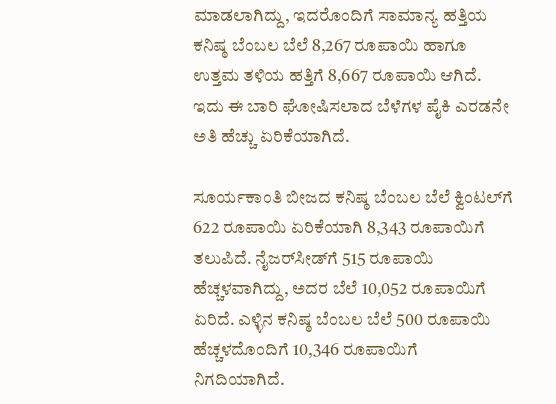ಮಾಡಲಾಗಿದ್ದು, ಇದರೊಂದಿಗೆ ಸಾಮಾನ್ಯ ಹತ್ತಿಯ ಕನಿಷ್ಠ ಬೆಂಬಲ ಬೆಲೆ 8,267 ರೂಪಾಯಿ ಹಾಗೂ ಉತ್ತಮ ತಳಿಯ ಹತ್ತಿಗೆ 8,667 ರೂಪಾಯಿ ಆಗಿದೆ. ಇದು ಈ ಬಾರಿ ಘೋಷಿಸಲಾದ ಬೆಳೆಗಳ ಪೈಕಿ ಎರಡನೇ ಅತಿ ಹೆಚ್ಚು ಏರಿಕೆಯಾಗಿದೆ.

ಸೂರ್ಯಕಾಂತಿ ಬೀಜದ ಕನಿಷ್ಠ ಬೆಂಬಲ ಬೆಲೆ ಕ್ವಿಂಟಲ್‌ಗೆ 622 ರೂಪಾಯಿ ಏರಿಕೆಯಾಗಿ 8,343 ರೂಪಾಯಿಗೆ ತಲುಪಿದೆ. ನೈಜರ್‌ಸೀಡ್‌ಗೆ 515 ರೂಪಾಯಿ ಹೆಚ್ಚಳವಾಗಿದ್ದು, ಅದರ ಬೆಲೆ 10,052 ರೂಪಾಯಿಗೆ ಏರಿದೆ. ಎಳ್ಳಿನ ಕನಿಷ್ಠ ಬೆಂಬಲ ಬೆಲೆ 500 ರೂಪಾಯಿ ಹೆಚ್ಚಳದೊಂದಿಗೆ 10,346 ರೂಪಾಯಿಗೆ ನಿಗದಿಯಾಗಿದೆ.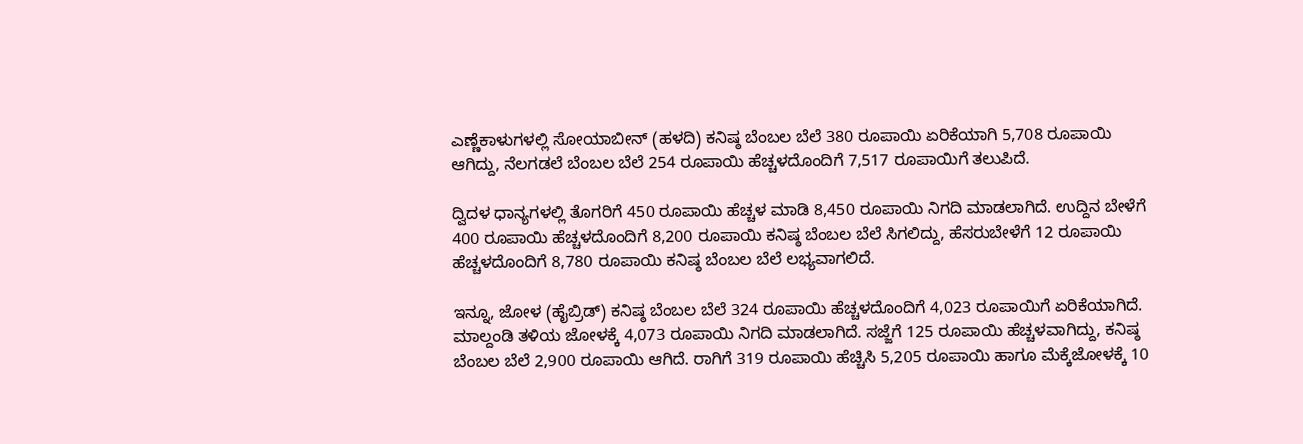ಎಣ್ಣೆಕಾಳುಗಳಲ್ಲಿ ಸೋಯಾಬೀನ್‌ (ಹಳದಿ) ಕನಿಷ್ಠ ಬೆಂಬಲ ಬೆಲೆ 380 ರೂಪಾಯಿ ಏರಿಕೆಯಾಗಿ 5,708 ರೂಪಾಯಿ ಆಗಿದ್ದು, ನೆಲಗಡಲೆ ಬೆಂಬಲ ಬೆಲೆ 254 ರೂಪಾಯಿ ಹೆಚ್ಚಳದೊಂದಿಗೆ 7,517 ರೂಪಾಯಿಗೆ ತಲುಪಿದೆ.

ದ್ವಿದಳ ಧಾನ್ಯಗಳಲ್ಲಿ ತೊಗರಿಗೆ 450 ರೂಪಾಯಿ ಹೆಚ್ಚಳ ಮಾಡಿ 8,450 ರೂಪಾಯಿ ನಿಗದಿ ಮಾಡಲಾಗಿದೆ. ಉದ್ದಿನ ಬೇಳೆಗೆ 400 ರೂಪಾಯಿ ಹೆಚ್ಚಳದೊಂದಿಗೆ 8,200 ರೂಪಾಯಿ ಕನಿಷ್ಠ ಬೆಂಬಲ ಬೆಲೆ ಸಿಗಲಿದ್ದು, ಹೆಸರುಬೇಳೆಗೆ 12 ರೂಪಾಯಿ ಹೆಚ್ಚಳದೊಂದಿಗೆ 8,780 ರೂಪಾಯಿ ಕನಿಷ್ಠ ಬೆಂಬಲ ಬೆಲೆ ಲಭ್ಯವಾಗಲಿದೆ.

ಇನ್ನೂ, ಜೋಳ (ಹೈಬ್ರಿಡ್) ಕನಿಷ್ಠ ಬೆಂಬಲ ಬೆಲೆ 324 ರೂಪಾಯಿ ಹೆಚ್ಚಳದೊಂದಿಗೆ 4,023 ರೂಪಾಯಿಗೆ ಏರಿಕೆಯಾಗಿದೆ. ಮಾಲ್ದಂಡಿ ತಳಿಯ ಜೋಳಕ್ಕೆ 4,073 ರೂಪಾಯಿ ನಿಗದಿ ಮಾಡಲಾಗಿದೆ. ಸಜ್ಜೆಗೆ 125 ರೂಪಾಯಿ ಹೆಚ್ಚಳವಾಗಿದ್ದು, ಕನಿಷ್ಠ ಬೆಂಬಲ ಬೆಲೆ 2,900 ರೂಪಾಯಿ ಆಗಿದೆ. ರಾಗಿಗೆ 319 ರೂಪಾಯಿ ಹೆಚ್ಚಿಸಿ 5,205 ರೂಪಾಯಿ ಹಾಗೂ ಮೆಕ್ಕೆಜೋಳಕ್ಕೆ 10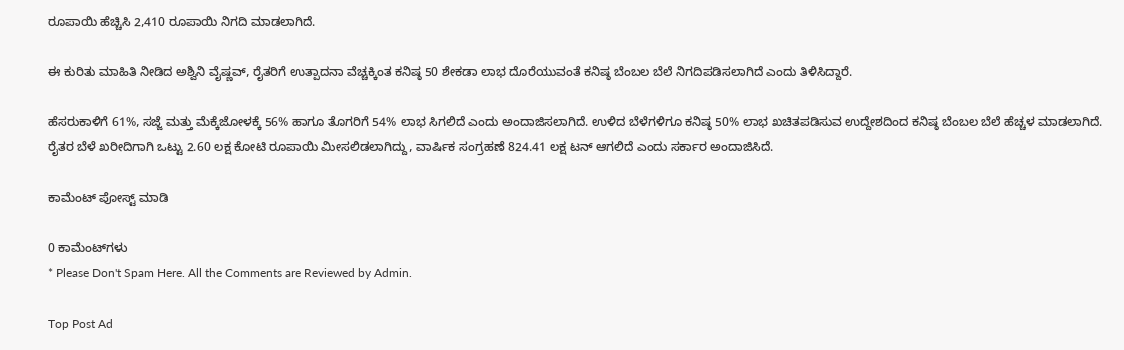ರೂಪಾಯಿ ಹೆಚ್ಚಿಸಿ 2,410 ರೂಪಾಯಿ ನಿಗದಿ ಮಾಡಲಾಗಿದೆ.

ಈ ಕುರಿತು ಮಾಹಿತಿ ನೀಡಿದ ಅಶ್ವಿನಿ ವೈಷ್ಣವ್, ರೈತರಿಗೆ ಉತ್ಪಾದನಾ ವೆಚ್ಚಕ್ಕಿಂತ ಕನಿಷ್ಠ 50 ಶೇಕಡಾ ಲಾಭ ದೊರೆಯುವಂತೆ ಕನಿಷ್ಠ ಬೆಂಬಲ ಬೆಲೆ ನಿಗದಿಪಡಿಸಲಾಗಿದೆ ಎಂದು ತಿಳಿಸಿದ್ದಾರೆ.

ಹೆಸರುಕಾಳಿಗೆ 61%, ಸಜ್ಜೆ ಮತ್ತು ಮೆಕ್ಕೆಜೋಳಕ್ಕೆ 56% ಹಾಗೂ ತೊಗರಿಗೆ 54% ಲಾಭ ಸಿಗಲಿದೆ ಎಂದು ಅಂದಾಜಿಸಲಾಗಿದೆ. ಉಳಿದ ಬೆಳೆಗಳಿಗೂ ಕನಿಷ್ಠ 50% ಲಾಭ ಖಚಿತಪಡಿಸುವ ಉದ್ದೇಶದಿಂದ ಕನಿಷ್ಠ ಬೆಂಬಲ ಬೆಲೆ ಹೆಚ್ಚಳ ಮಾಡಲಾಗಿದೆ. ರೈತರ ಬೆಳೆ ಖರೀದಿಗಾಗಿ ಒಟ್ಟು 2.60 ಲಕ್ಷ ಕೋಟಿ ರೂಪಾಯಿ ಮೀಸಲಿಡಲಾಗಿದ್ದು, ವಾರ್ಷಿಕ ಸಂಗ್ರಹಣೆ 824.41 ಲಕ್ಷ ಟನ್ ಆಗಲಿದೆ ಎಂದು ಸರ್ಕಾರ ಅಂದಾಜಿಸಿದೆ.

ಕಾಮೆಂಟ್‌‌ ಪೋಸ್ಟ್‌ ಮಾಡಿ

0 ಕಾಮೆಂಟ್‌ಗಳು
* Please Don't Spam Here. All the Comments are Reviewed by Admin.

Top Post Ad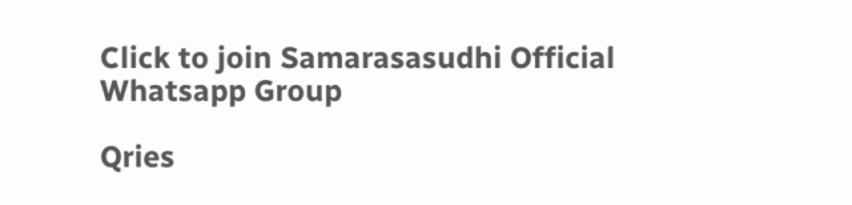Click to join Samarasasudhi Official Whatsapp Group

Qries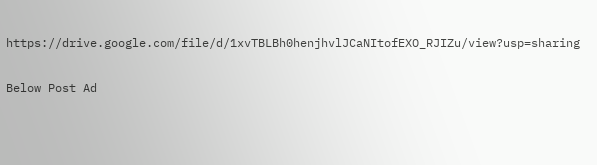https://drive.google.com/file/d/1xvTBLBh0henjhvlJCaNItofEXO_RJIZu/view?usp=sharing

Below Post Ad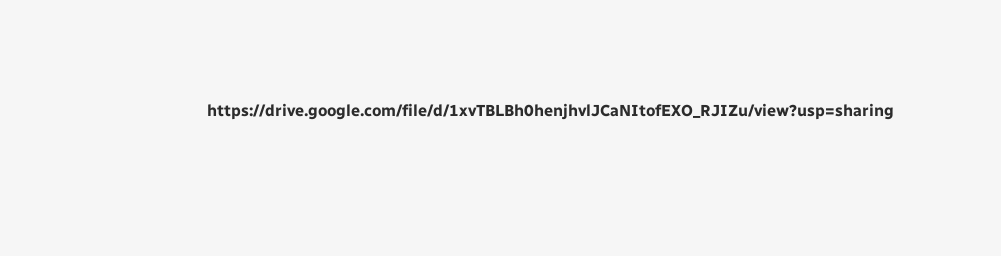https://drive.google.com/file/d/1xvTBLBh0henjhvlJCaNItofEXO_RJIZu/view?usp=sharing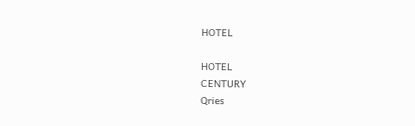HOTEL

HOTEL
CENTURY
Qries